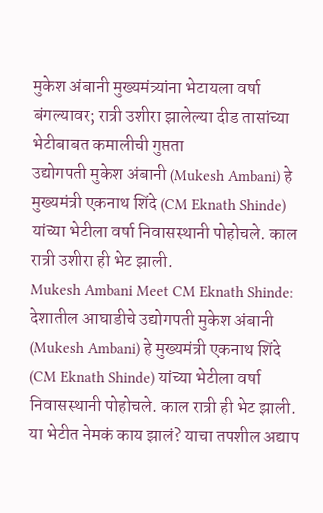मुकेश अंबानी मुख्यमंत्र्यांना भेटायला वर्षा बंगल्यावर; रात्री उशीरा झालेल्या दीड तासांच्या भेटीबाबत कमालीची गुप्तता
उद्योगपती मुकेश अंबानी (Mukesh Ambani) हे मुख्यमंत्री एकनाथ शिंदे (CM Eknath Shinde) यांच्या भेटीला वर्षा निवासस्थानी पोहोचले. काल रात्री उशीरा ही भेट झाली.
Mukesh Ambani Meet CM Eknath Shinde: देशातील आघाडीचे उद्योगपती मुकेश अंबानी (Mukesh Ambani) हे मुख्यमंत्री एकनाथ शिंदे (CM Eknath Shinde) यांच्या भेटीला वर्षा निवासस्थानी पोहोचले. काल रात्री ही भेट झाली. या भेटीत नेमकं काय झालं? याचा तपशील अद्याप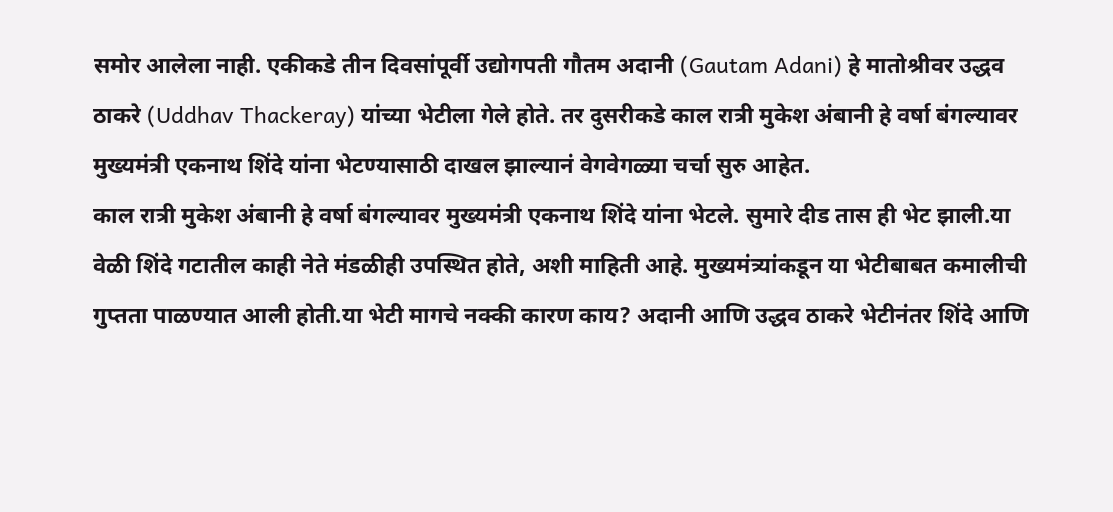समोर आलेला नाही. एकीकडे तीन दिवसांपूर्वी उद्योगपती गौतम अदानी (Gautam Adani) हे मातोश्रीवर उद्धव ठाकरे (Uddhav Thackeray) यांच्या भेटीला गेले होते. तर दुसरीकडे काल रात्री मुकेश अंबानी हे वर्षा बंगल्यावर मुख्यमंत्री एकनाथ शिंदे यांना भेटण्यासाठी दाखल झाल्यानं वेगवेगळ्या चर्चा सुरु आहेत.
काल रात्री मुकेश अंबानी हे वर्षा बंगल्यावर मुख्यमंत्री एकनाथ शिंदे यांना भेटले. सुमारे दीड तास ही भेट झाली.या वेळी शिंदे गटातील काही नेते मंडळीही उपस्थित होते, अशी माहिती आहे. मुख्यमंत्र्यांकडून या भेटीबाबत कमालीची गुप्तता पाळण्यात आली होती.या भेटी मागचे नक्की कारण काय? अदानी आणि उद्धव ठाकरे भेटीनंतर शिंदे आणि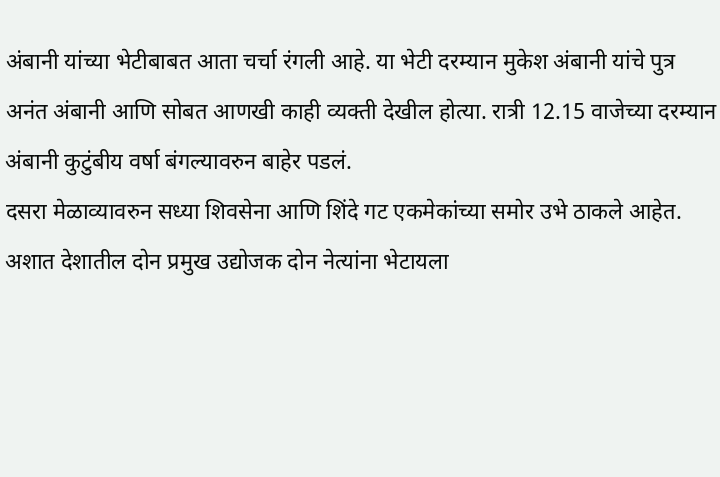अंबानी यांच्या भेटीबाबत आता चर्चा रंगली आहे. या भेटी दरम्यान मुकेश अंबानी यांचे पुत्र अनंत अंबानी आणि सोबत आणखी काही व्यक्ती देखील होत्या. रात्री 12.15 वाजेच्या दरम्यान अंबानी कुटुंबीय वर्षा बंगल्यावरुन बाहेर पडलं.
दसरा मेळाव्यावरुन सध्या शिवसेना आणि शिंदे गट एकमेकांच्या समोर उभे ठाकले आहेत. अशात देशातील दोन प्रमुख उद्योजक दोन नेत्यांना भेटायला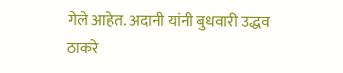गेले आहेत. अदानी यांनी बुधवारी उद्धव ठाकरे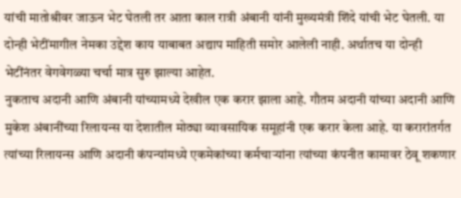यांची मातोश्रीवर जाऊन भेट घेतली तर आता काल रात्री अंबानी यांनी मुख्यमंत्री शिंदे यांची भेट घेतली. या दोन्ही भेटींमागील नेमका उद्देश काय याबाबत अद्याप माहिती समोर आलेली नाही. अर्थातच या दोन्ही भेटींनंतर वेगवेगळ्या चर्चा मात्र सुरु झाल्या आहेत.
नुकताच अदानी आणि अंबानी यांच्यामध्ये देखील एक करार झाला आहे. गौतम अदानी यांच्या अदानी आणि मुकेश अंबानींच्या रिलायन्स या देशातील मोठ्या व्यावसायिक समूहांनी एक करार केला आहे. या करारांतर्गत त्यांच्या रिलायन्स आणि अदानी कंपन्यांमध्ये एकमेकांच्या कर्मचाऱ्यांना त्यांच्या कंपनीत कामावर ठेवू शकणार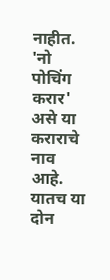नाहीत. 'नो पोचिंग करार' असे या कराराचे नाव आहे. यातच या दोन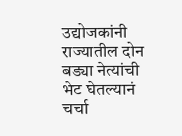उद्योजकांनी राज्यातील दोन बड्या नेत्यांची भेट घेतल्यानं चर्चा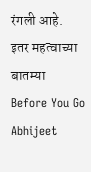रंगली आहे.
इतर महत्वाच्या बातम्या
Before You Go
Abhijeet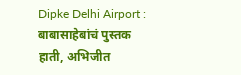Dipke Delhi Airport : बाबासाहेबांचं पुस्तक हाती, अभिजीत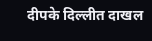दीपके दिल्लीत दाखल